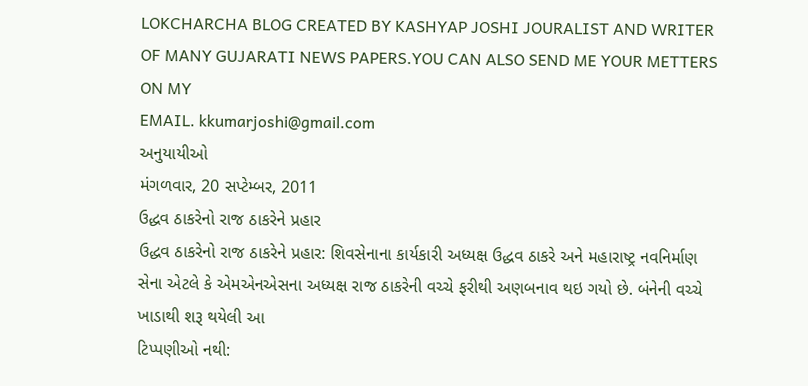LOKCHARCHA BLOG CREATED BY KASHYAP JOSHI JOURALIST AND WRITER OF MANY GUJARATI NEWS PAPERS.YOU CAN ALSO SEND ME YOUR METTERS ON MY
EMAIL. kkumarjoshi@gmail.com
અનુયાયીઓ
મંગળવાર, 20 સપ્ટેમ્બર, 2011
ઉદ્ધવ ઠાકરેનો રાજ ઠાકરેને પ્રહાર
ઉદ્ધવ ઠાકરેનો રાજ ઠાકરેને પ્રહાર: શિવસેનાના કાર્યકારી અધ્યક્ષ ઉદ્ધવ ઠાકરે અને મહારાષ્ટ્ર નવનિર્માણ સેના એટલે કે એમએનએસના અધ્યક્ષ રાજ ઠાકરેની વચ્ચે ફરીથી અણબનાવ થઇ ગયો છે. બંનેની વચ્ચે ખાડાથી શરૂ થયેલી આ
ટિપ્પણીઓ નથી: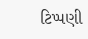ટિપ્પણી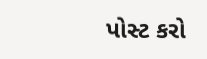પોસ્ટ કરો